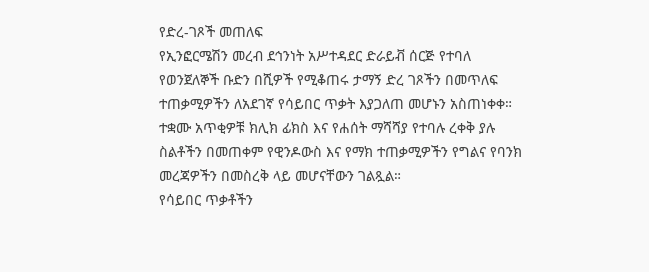የድረ-ገጾች መጠለፍ
የኢንፎርሜሽን መረብ ደኅንነት አሥተዳደር ድራይቭ ሰርጅ የተባለ የወንጀለኞች ቡድን በሺዎች የሚቆጠሩ ታማኝ ድረ ገጾችን በመጥለፍ ተጠቃሚዎችን ለአደገኛ የሳይበር ጥቃት እያጋለጠ መሆኑን አስጠነቀቀ።
ተቋሙ አጥቂዎቹ ክሊክ ፊክስ እና የሐሰት ማሻሻያ የተባሉ ረቀቅ ያሉ ስልቶችን በመጠቀም የዊንዶውስ እና የማክ ተጠቃሚዎችን የግልና የባንክ መረጃዎችን በመስረቅ ላይ መሆናቸውን ገልጿል።
የሳይበር ጥቃቶችን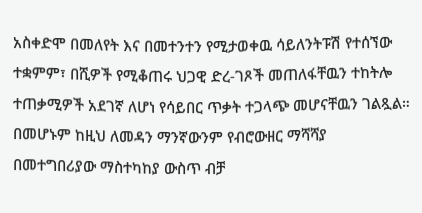አስቀድሞ በመለየት እና በመተንተን የሚታወቀዉ ሳይለንትፑሽ የተሰኘው ተቋምም፣ በሺዎች የሚቆጠሩ ህጋዊ ድረ-ገጾች መጠለፋቸዉን ተከትሎ ተጠቃሚዎች አደገኛ ለሆነ የሳይበር ጥቃት ተጋላጭ መሆናቸዉን ገልጿል።
በመሆኑም ከዚህ ለመዳን ማንኛውንም የብሮውዘር ማሻሻያ በመተግበሪያው ማስተካከያ ውስጥ ብቻ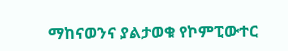ማከናወንና ያልታወቁ የኮምፒውተር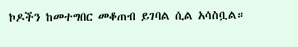ኮዶችን ከመተግበር መቆጠብ ይገባል ሲል አሳስቧል።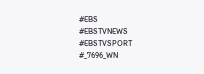#EBS
#EBSTVNEWS
#EBSTVSPORT
#_7696_WN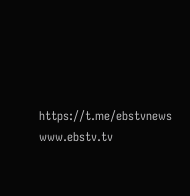https://t.me/ebstvnews
www.ebstv.tv